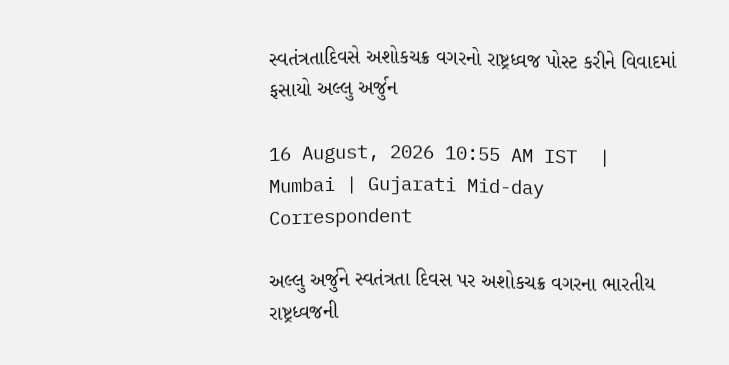સ્વતંત્રતાદિવસે અશોકચક્ર વગરનો રાષ્ટ્રધ્વજ પોસ્ટ કરીને વિવાદમાં ફસાયો અલ્લુ અર્જુન

16 August, 2026 10:55 AM IST  |  Mumbai | Gujarati Mid-day Correspondent

અલ્લુ અર્જુને સ્વતંત્રતા દિવસ પર અશોકચક્ર વગરના ભારતીય રાષ્ટ્રધ્વજની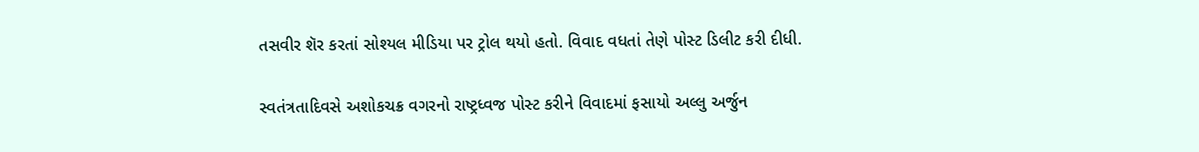તસવીર શૅર કરતાં સોશ્યલ મીડિયા પર ટ્રોલ થયો હતો. વિવાદ વધતાં તેણે પોસ્ટ ડિલીટ કરી દીધી.

સ્વતંત્રતાદિવસે અશોકચક્ર વગરનો રાષ્ટ્રધ્વજ પોસ્ટ કરીને વિવાદમાં ફસાયો અલ્લુ અર્જુન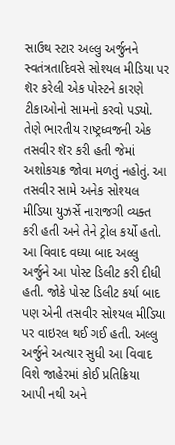સાઉથ સ્ટાર અલ્લુ અર્જુનને સ્વતંત્રતાદિવસે સોશ્યલ મીડિયા પર શૅર કરેલી એક પોસ્ટને કારણે ટીકાઓનો સામનો કરવો પડ્યો. તેણે ભારતીય રાષ્ટ્રધ્વજની એક તસવીર શૅર કરી હતી જેમાં અશોકચક્ર જોવા મળતું નહોતું. આ તસવીર સામે અનેક સોશ્યલ મીડિયા યુઝર્સે નારાજગી વ્યક્ત કરી હતી અને તેને ટ્રોલ કર્યો હતો. આ વિવાદ વધ્યા બાદ અલ્લુ અર્જુને આ પોસ્ટ ડિલીટ કરી દીધી હતી. જોકે પોસ્ટ ડિલીટ કર્યા બાદ પણ એની તસવીર સોશ્યલ મીડિયા પર વાઇરલ થઈ ગઈ હતી. અલ્લુ અર્જુને અત્યાર સુધી આ વિવાદ વિશે જાહેરમાં કોઈ પ્રતિક્રિયા આપી નથી અને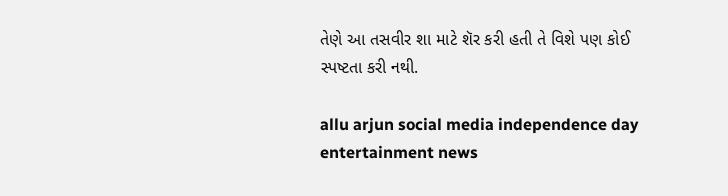તેણે આ તસવીર શા માટે શૅર કરી હતી તે વિશે પણ કોઈ સ્પષ્ટતા કરી નથી.

allu arjun social media independence day entertainment news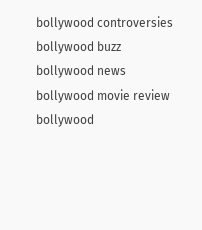bollywood controversies bollywood buzz bollywood news bollywood movie review bollywood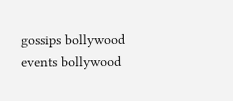gossips bollywood events bollywood